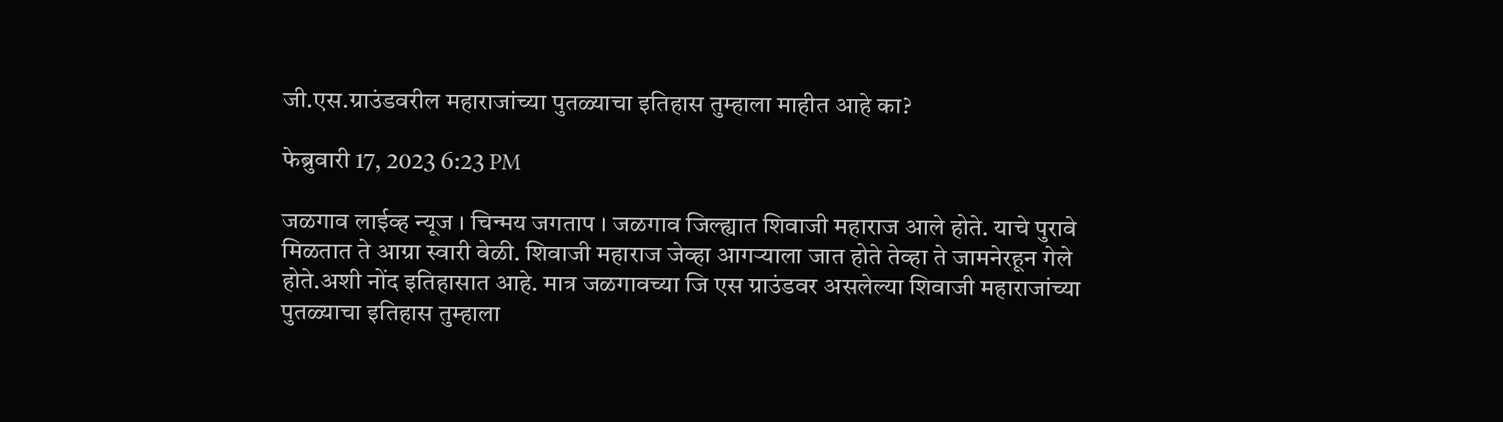जी.एस.ग्राउंडवरील महाराजांच्या पुतळ्याचा इतिहास तुम्हाला माहीत आहे का?

फेब्रुवारी 17, 2023 6:23 PM

जळगाव लाईव्ह न्यूज । चिन्मय जगताप । जळगाव जिल्ह्यात शिवाजी महाराज आले होते. याचे पुरावे मिळतात ते आग्रा स्वारी वेळी. शिवाजी महाराज जेव्हा आगऱ्याला जात होते तेव्हा ते जामनेरहून गेले होते.अशी नोंद इतिहासात आहे. मात्र जळगावच्या जि एस ग्राउंडवर असलेल्या शिवाजी महाराजांच्या पुतळ्याचा इतिहास तुम्हाला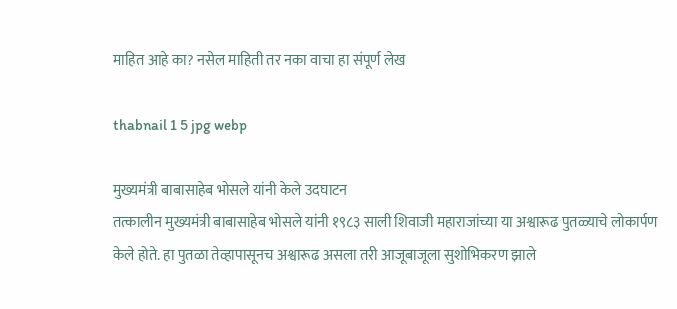माहित आहे का? नसेल माहिती तर नका वाचा हा संपूर्ण लेख

thabnail 1 5 jpg webp

मुख्यमंत्री बाबासाहेब भोसले यांनी केले उदघाटन
तत्कालीन मुख्यमंत्री बाबासाहेब भोसले यांनी १९८३ साली शिवाजी महाराजांच्या या अश्वारूढ पुतळ्याचे लोकार्पण केले होते. हा पुतळा तेव्हापासूनच अश्वारूढ असला तरी आजूबाजूला सुशोभिकरण झाले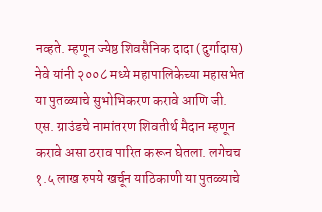नव्हते. म्हणून ज्येष्ठ शिवसैनिक दादा (दुर्गादास) नेवे यांनी २००८ मध्ये महापालिकेच्या महासभेत या पुतळ्याचे सुभोभिकरण करावे आणि जी. एस. ग्राउंडचे नामांतरण शिवतीर्थ मैदान म्हणून करावे असा ठराव पारित करून घेतला. लगेचच १.५ लाख रुपये खर्चून याठिकाणी या पुतळ्याचे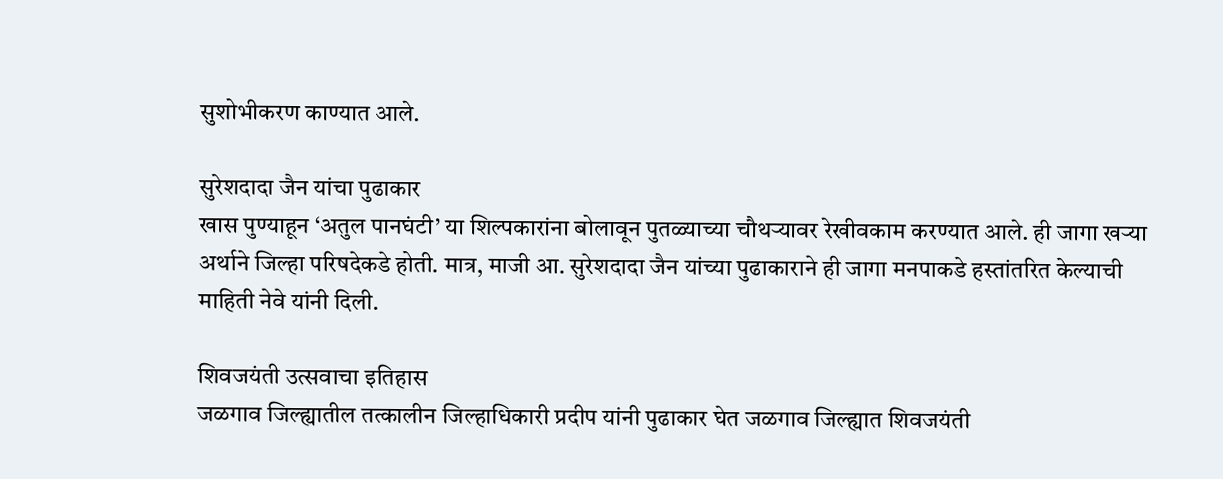सुशोभीकरण काण्यात आले.

सुरेशदादा जैन यांचा पुढाकार
खास पुण्याहून ‘अतुल पानघंटी’ या शिल्पकारांना बोलावून पुतळ्याच्या चौथऱ्यावर रेखीवकाम करण्यात आले. ही जागा खऱ्या अर्थाने जिल्हा परिषदेकडे होती. मात्र, माजी आ. सुरेशदादा जैन यांच्या पुढाकाराने ही जागा मनपाकडे हस्तांतरित केल्याची माहिती नेवे यांनी दिली.

शिवजयंती उत्सवाचा इतिहास
जळगाव जिल्ह्यातील तत्कालीन जिल्हाधिकारी प्रदीप यांनी पुढाकार घेत जळगाव जिल्ह्यात शिवजयंती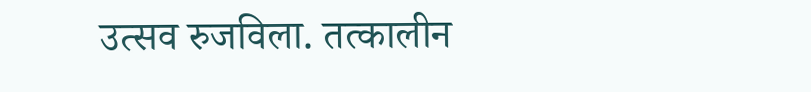उत्सव रुजविला. तत्कालीन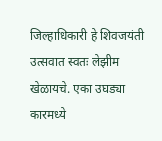जिल्हाधिकारी हे शिवजयंती उत्सवात स्वतः लेझीम खेळायचे. एका उघड्या कारमध्ये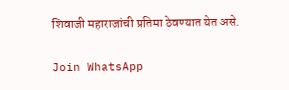शिवाजी महाराजांची प्रतिमा ठेवण्यात येत असे.

Join WhatsApp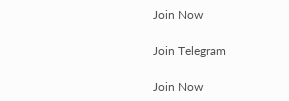Join Now

Join Telegram

Join Now